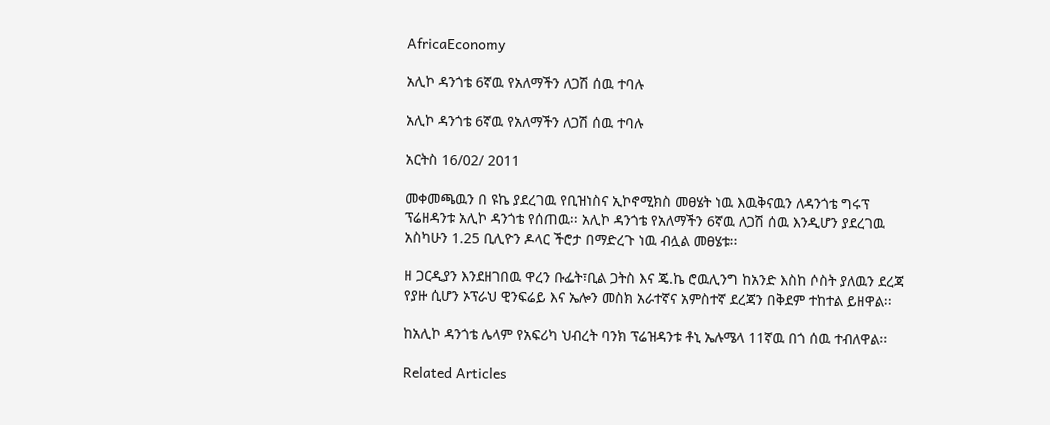AfricaEconomy

አሊኮ ዳንጎቴ 6ኛዉ የአለማችን ለጋሽ ሰዉ ተባሉ

አሊኮ ዳንጎቴ 6ኛዉ የአለማችን ለጋሽ ሰዉ ተባሉ

አርትስ 16/02/ 2011

መቀመጫዉን በ ዩኬ ያደረገዉ የቢዝነስና ኢኮኖሚክስ መፀሄት ነዉ እዉቅናዉን ለዳንጎቴ ግሩፕ ፕሬዘዳንቱ አሊኮ ዳንጎቴ የሰጠዉ፡፡ አሊኮ ዳንጎቴ የአለማችን 6ኛዉ ለጋሽ ሰዉ እንዲሆን ያደረገዉ አስካሁን 1.25 ቢሊዮን ዶላር ችሮታ በማድረጉ ነዉ ብሏል መፀሄቱ፡፡

ዘ ጋርዲያን እንደዘገበዉ ዋረን ቡፌት፣ቢል ጋትስ እና ጄ.ኬ ሮዉሊንግ ከአንድ እስከ ሶስት ያለዉን ደረጃ የያዙ ሲሆን ኦፕራህ ዊንፍሬይ እና ኤሎን መስክ አራተኛና አምስተኛ ደረጃን በቅደም ተከተል ይዘዋል፡፡

ከአሊኮ ዳንጎቴ ሌላም የአፍሪካ ህብረት ባንክ ፕሬዝዳንቱ ቶኒ ኤሉሜላ 11ኛዉ በጎ ሰዉ ተብለዋል፡፡

Related Articles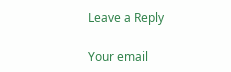Leave a Reply

Your email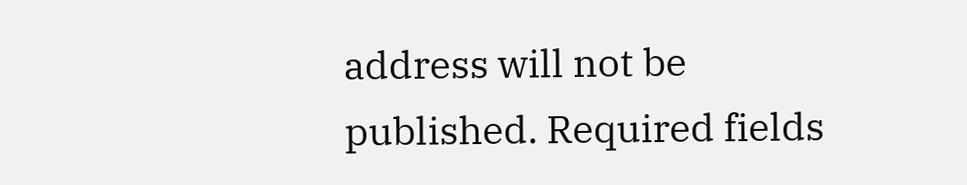address will not be published. Required fields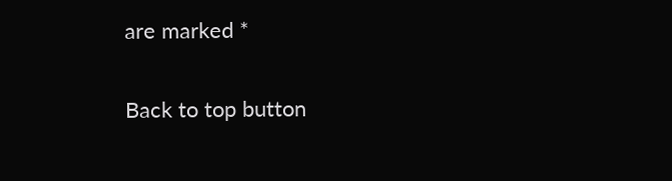are marked *

Back to top button